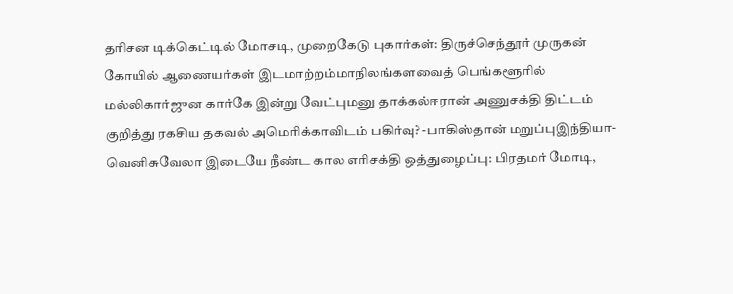தரிசன டிக்கெட்டில் மோசடி, முறைகேடு புகார்கள்: திருச்செந்தூர் முருகன் கோயில் ஆணையர்கள் இடமாற்றம்மாநிலங்களவைத் பெங்களூரில் மல்லிகார்ஜுன கார்கே இன்று வேட்புமனு தாக்கல்ஈரான் அணுசக்தி திட்டம் குறித்து ரகசிய தகவல் அமெரிக்காவிடம் பகிர்வு? -பாகிஸ்தான் மறுப்புஇந்தியா-வெனிசுவேலா இடையே நீண்ட கால எரிசக்தி ஒத்துழைப்பு: பிரதமர் மோடி,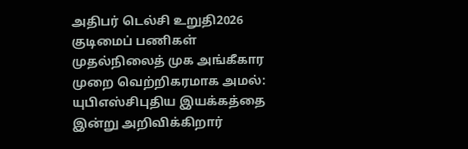அதிபர் டெல்சி உறுதி2026 குடிமைப் பணிகள் முதல்நிலைத் முக அங்கீகார முறை வெற்றிகரமாக அமல்: யுபிஎஸ்சிபுதிய இயக்கத்தை இன்று அறிவிக்கிறார்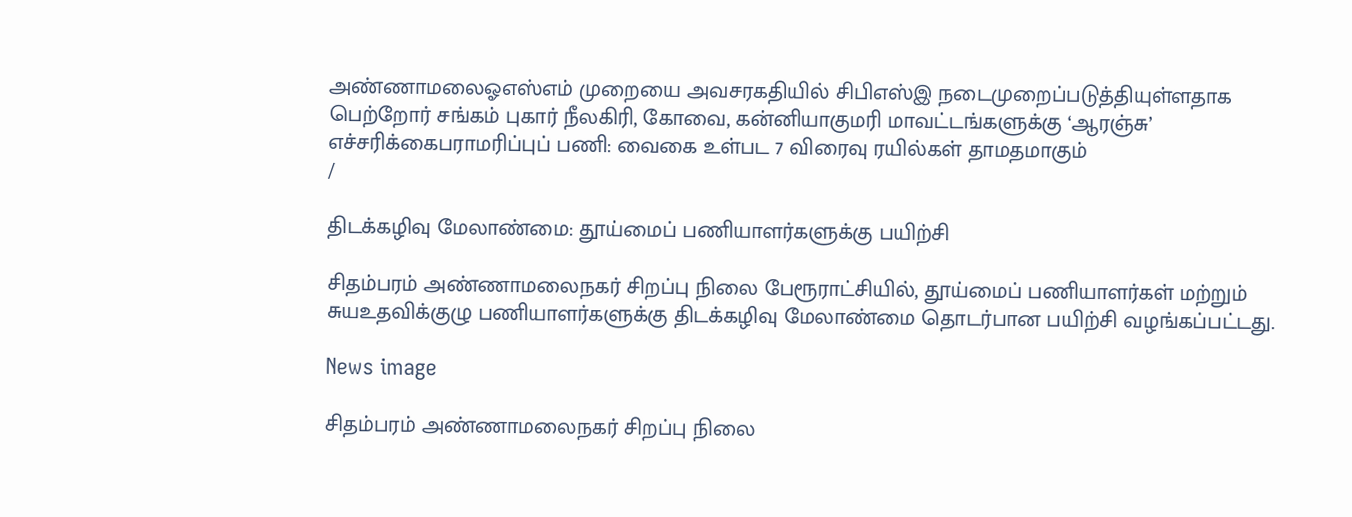அண்ணாமலைஓஎஸ்எம் முறையை அவசரகதியில் சிபிஎஸ்இ நடைமுறைப்படுத்தியுள்ளதாக பெற்றோர் சங்கம் புகார் நீலகிரி, கோவை, கன்னியாகுமரி மாவட்டங்களுக்கு ‘ஆரஞ்சு’ எச்சரிக்கைபராமரிப்புப் பணி: வைகை உள்பட 7 விரைவு ரயில்கள் தாமதமாகும்
/

திடக்கழிவு மேலாண்மை: தூய்மைப் பணியாளர்களுக்கு பயிற்சி

சிதம்பரம் அண்ணாமலைநகர் சிறப்பு நிலை பேரூராட்சியில், தூய்மைப் பணியாளர்கள் மற்றும் சுயஉதவிக்குழு பணியாளர்களுக்கு திடக்கழிவு மேலாண்மை தொடர்பான பயிற்சி வழங்கப்பட்டது.

News image

சிதம்பரம் அண்ணாமலைநகர் சிறப்பு நிலை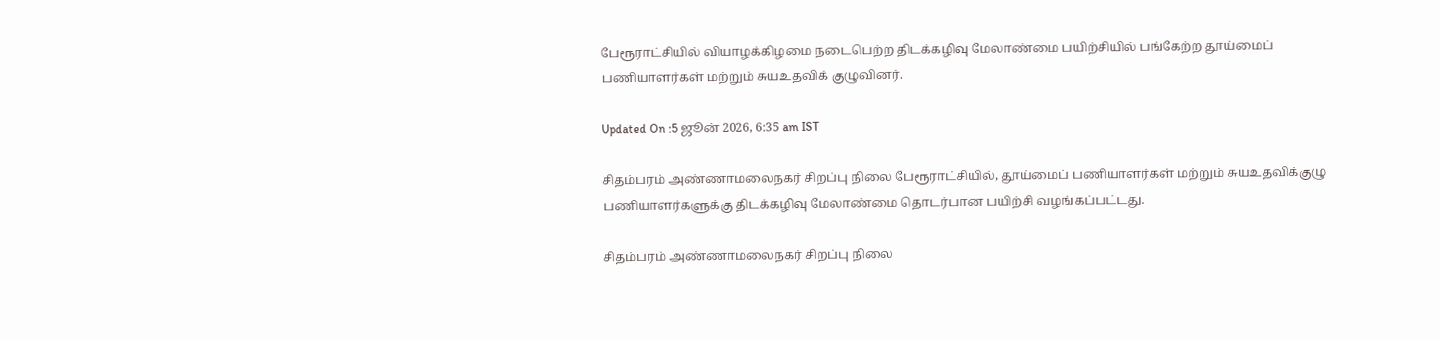பேரூராட்சியில் வியாழக்கிழமை நடைபெற்ற திடக்கழிவு மேலாண்மை பயிற்சியில் பங்கேற்ற தூய்மைப் பணியாளர்கள் மற்றும் சுயஉதவிக் குழுவினர்.

Updated On :5 ஜூன் 2026, 6:35 am IST

சிதம்பரம் அண்ணாமலைநகர் சிறப்பு நிலை பேரூராட்சியில், தூய்மைப் பணியாளர்கள் மற்றும் சுயஉதவிக்குழு பணியாளர்களுக்கு திடக்கழிவு மேலாண்மை தொடர்பான பயிற்சி வழங்கப்பட்டது.

சிதம்பரம் அண்ணாமலைநகர் சிறப்பு நிலை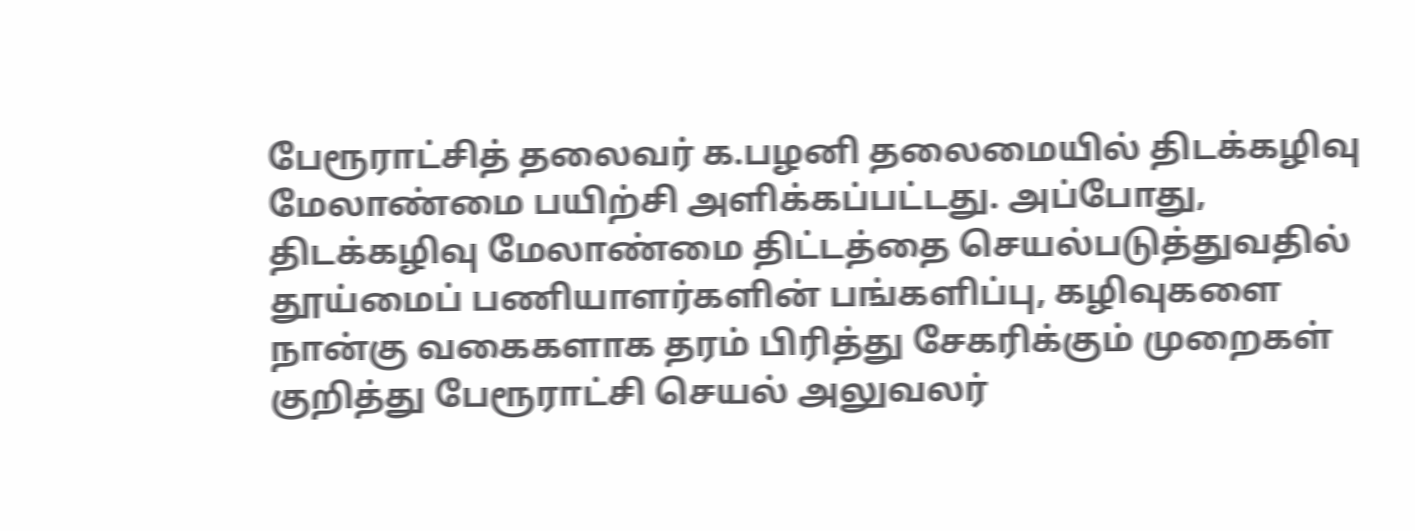பேரூராட்சித் தலைவர் க.பழனி தலைமையில் திடக்கழிவு மேலாண்மை பயிற்சி அளிக்கப்பட்டது. அப்போது, திடக்கழிவு மேலாண்மை திட்டத்தை செயல்படுத்துவதில் தூய்மைப் பணியாளர்களின் பங்களிப்பு, கழிவுகளை நான்கு வகைகளாக தரம் பிரித்து சேகரிக்கும் முறைகள் குறித்து பேரூராட்சி செயல் அலுவலர்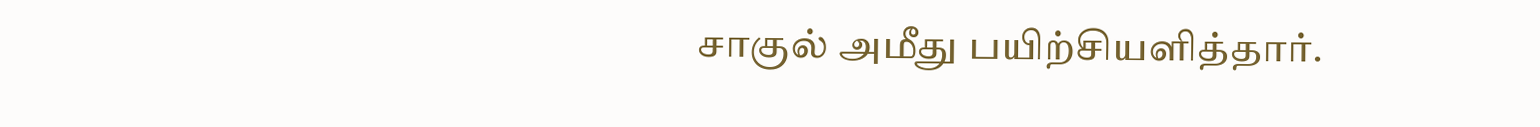சாகுல் அமீது பயிற்சியளித்தார்.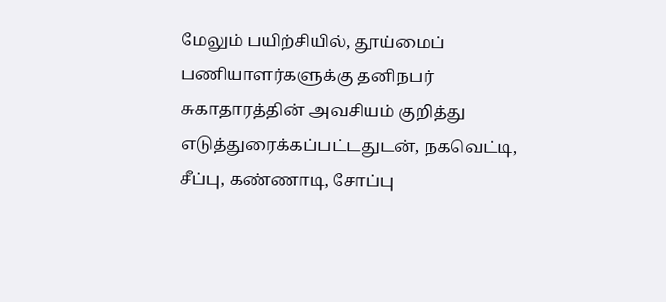மேலும் பயிற்சியில், தூய்மைப் பணியாளர்களுக்கு தனிநபர் சுகாதாரத்தின் அவசியம் குறித்து எடுத்துரைக்கப்பட்டதுடன், நகவெட்டி, சீப்பு, கண்ணாடி, சோப்பு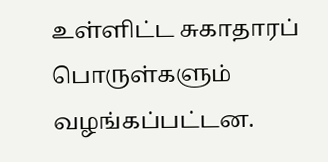உள்ளிட்ட சுகாதாரப் பொருள்களும் வழங்கப்பட்டன.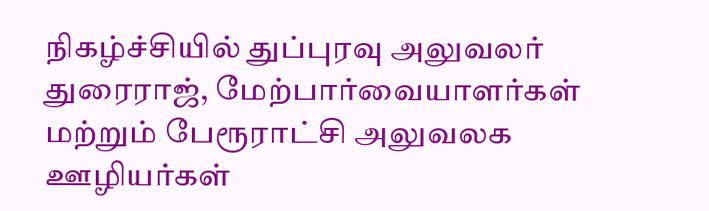நிகழ்ச்சியில் துப்புரவு அலுவலர் துரைராஜ், மேற்பார்வையாளர்கள் மற்றும் பேரூராட்சி அலுவலக ஊழியர்கள்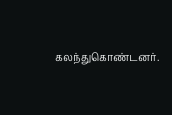கலந்துகொண்டனர்.